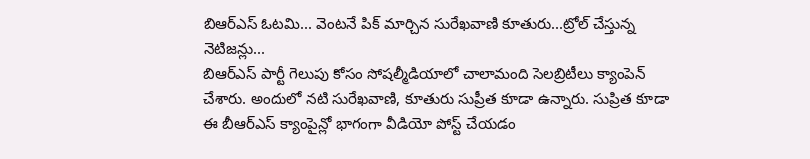బిఆర్ఎస్ ఓటమి... వెంటనే పిక్ మార్చిన సురేఖవాణి కూతురు...ట్రోల్ చేస్తున్న నెటిజన్లు...
బిఆర్ఎస్ పార్టీ గెలుపు కోసం సోషల్మీడియాలో చాలామంది సెలబ్రిటీలు క్యాంపెన్ చేశారు. అందులో నటి సురేఖవాణి, కూతురు సుప్రీత కూడా ఉన్నారు. సుప్రిత కూడా ఈ బీఆర్ఎస్ క్యాంపైన్లో భాగంగా వీడియో పోస్ట్ చేయడం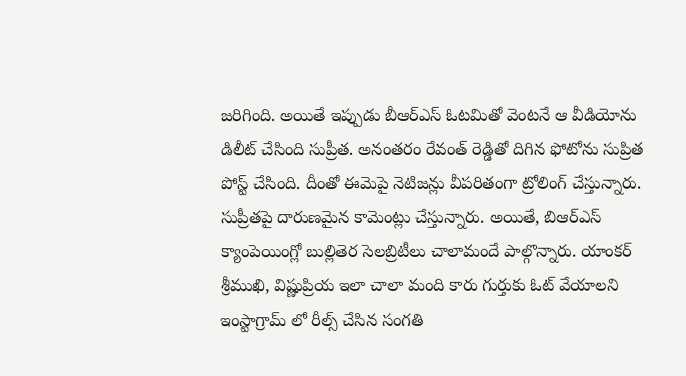జరిగింది. అయితే ఇప్పుడు బీఆర్ఎస్ ఓటమితో వెంటనే ఆ వీడియోను డిలీట్ చేసింది సుప్రీత. అనంతరం రేవంత్ రెడ్డితో దిగిన ఫోటోను సుప్రిత పోస్ట్ చేసింది. దీంతో ఈమెపై నెటిజన్లు వీపరితంగా ట్రోలింగ్ చేస్తున్నారు. సుప్రీతపై దారుణమైన కామెంట్లు చేస్తున్నారు. అయితే, బిఆర్ఎస్ క్యాంపెయింగ్లో బుల్లితెర సెలబ్రిటీలు చాలామందే పాల్గొన్నారు. యాంకర్ శ్రీముఖి, విష్ణుప్రియ ఇలా చాలా మంది కారు గుర్తుకు ఓట్ వేయాలని ఇంస్టాగ్రామ్ లో రీల్స్ చేసిన సంగతి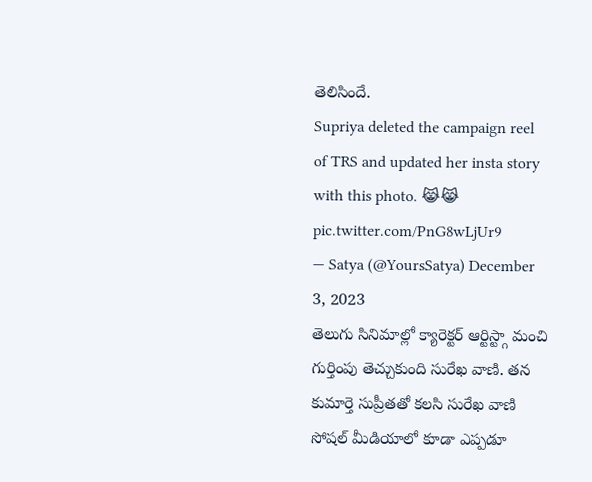తెలిసిందే.
Supriya deleted the campaign reel of TRS and updated her insta story with this photo. 😹😹 pic.twitter.com/PnG8wLjUr9
— Satya (@YoursSatya) December 3, 2023
తెలుగు సినిమాల్లో క్యారెక్టర్ ఆర్టిస్ట్గా మంచి గుర్తింపు తెచ్చుకుంది సురేఖ వాణి. తన కుమార్తె సుప్రీతతో కలసి సురేఖ వాణి సోషల్ మీడియాలో కూడా ఎప్పడూ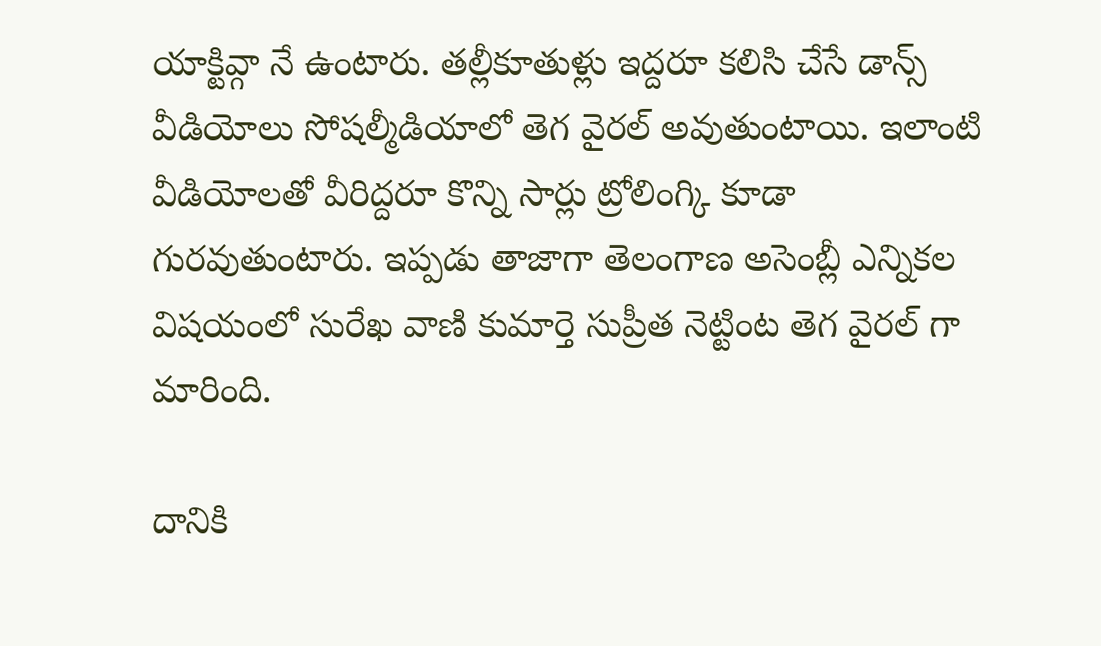యాక్టివ్గా నే ఉంటారు. తల్లీకూతుళ్లు ఇద్దరూ కలిసి చేసే డాన్స్ వీడియోలు సోషల్మీడియాలో తెగ వైరల్ అవుతుంటాయి. ఇలాంటి వీడియోలతో వీరిద్దరూ కొన్ని సార్లు ట్రోలింగ్కి కూడా గురవుతుంటారు. ఇప్పడు తాజాగా తెలంగాణ అసెంబ్లీ ఎన్నికల విషయంలో సురేఖ వాణి కుమార్తె సుప్రీత నెట్టింట తెగ వైరల్ గా మారింది.

దానికి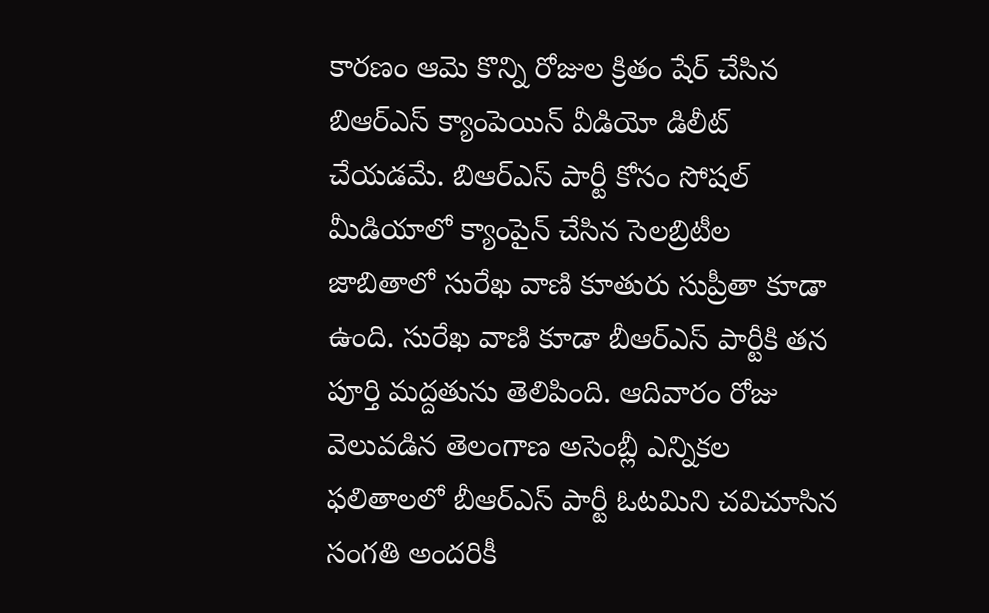కారణం ఆమె కొన్ని రోజుల క్రితం షేర్ చేసిన బిఆర్ఎస్ క్యాంపెయిన్ వీడియో డిలీట్ చేయడమే. బిఆర్ఎస్ పార్టీ కోసం సోషల్ మీడియాలో క్యాంపైన్ చేసిన సెలబ్రిటీల జాబితాలో సురేఖ వాణి కూతురు సుప్రీతా కూడా ఉంది. సురేఖ వాణి కూడా బీఆర్ఎస్ పార్టీకి తన పూర్తి మద్దతును తెలిపింది. ఆదివారం రోజు వెలువడిన తెలంగాణ అసెంబ్లీ ఎన్నికల ఫలితాలలో బీఆర్ఎస్ పార్టీ ఓటమిని చవిచూసిన సంగతి అందరికీ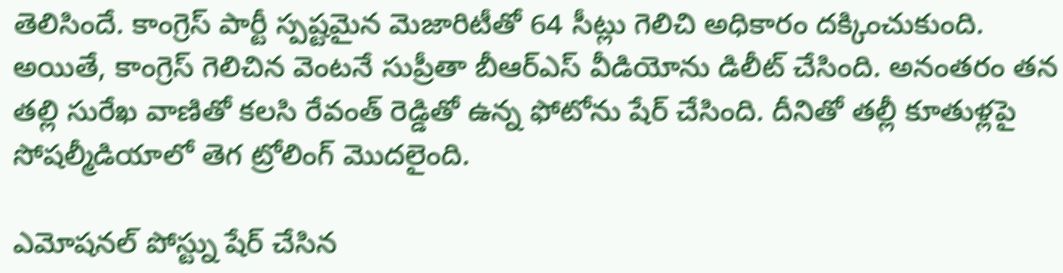తెలిసిందే. కాంగ్రెస్ పార్టీ స్పష్టమైన మెజారిటీతో 64 సీట్లు గెలిచి అధికారం దక్కించుకుంది. అయితే, కాంగ్రెస్ గెలిచిన వెంటనే సుప్రీతా బీఆర్ఎస్ వీడియోను డిలీట్ చేసింది. అనంతరం తన తల్లి సురేఖ వాణితో కలసి రేవంత్ రెడ్డితో ఉన్న ఫోటోను షేర్ చేసింది. దీనితో తల్లీ కూతుళ్లపై సోషల్మీడియాలో తెగ ట్రోలింగ్ మొదలైంది.

ఎమోషనల్ పోస్ట్ను షేర్ చేసిన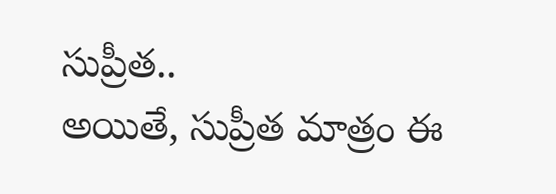సుప్రీత..
అయితే, సుప్రీత మాత్రం ఈ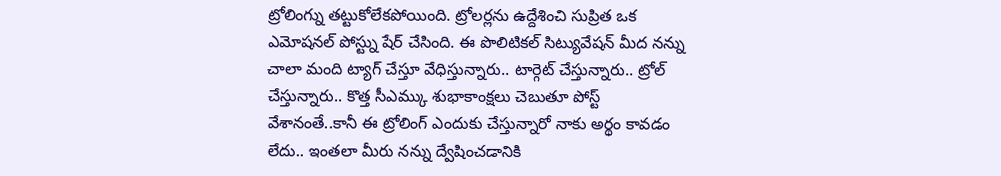ట్రోలింగ్ను తట్టుకోలేకపోయింది. ట్రోలర్లను ఉద్దేశించి సుప్రిత ఒక ఎమోషనల్ పోస్ట్ను షేర్ చేసింది. ఈ పొలిటికల్ సిట్యువేషన్ మీద నన్ను చాలా మంది ట్యాగ్ చేస్తూ వేధిస్తున్నారు.. టార్గెట్ చేస్తున్నారు.. ట్రోల్ చేస్తున్నారు.. కొత్త సీఎమ్కు శుభాకాంక్షలు చెబుతూ పోస్ట్ వేశానంతే..కానీ ఈ ట్రోలింగ్ ఎందుకు చేస్తున్నారో నాకు అర్థం కావడం లేదు.. ఇంతలా మీరు నన్ను ద్వేషించడానికి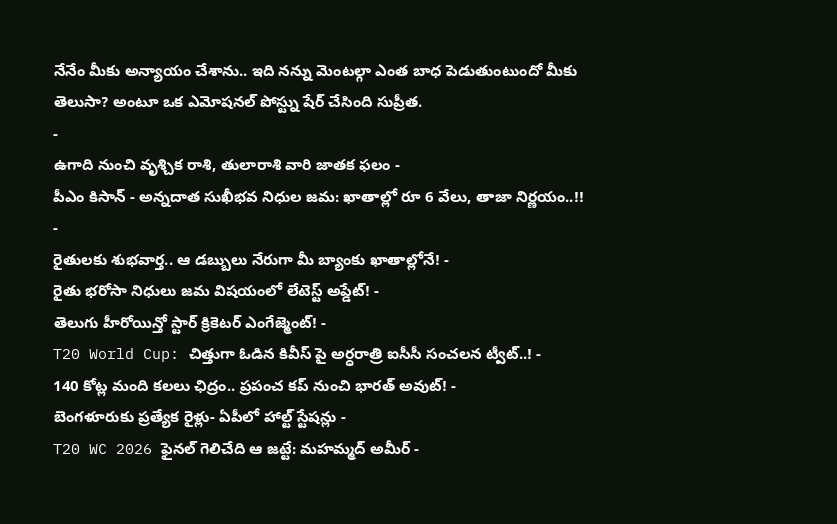నేనేం మీకు అన్యాయం చేశాను.. ఇది నన్ను మెంటల్గా ఎంత బాధ పెడుతుంటుందో మీకు తెలుసా? అంటూ ఒక ఎమోషనల్ పోస్ట్ను షేర్ చేసింది సుప్రీత.
-
ఉగాది నుంచి వృశ్చిక రాశి, తులారాశి వారి జాతక ఫలం -
పీఎం కిసాన్ - అన్నదాత సుఖీభవ నిధుల జమ: ఖాతాల్లో రూ 6 వేలు, తాజా నిర్ణయం..!! -
రైతులకు శుభవార్త.. ఆ డబ్బులు నేరుగా మీ బ్యాంకు ఖాతాల్లోనే! -
రైతు భరోసా నిధులు జమ విషయంలో లేటెస్ట్ అప్డేట్! -
తెలుగు హీరోయిన్తో స్టార్ క్రికెటర్ ఎంగేజ్మెంట్! -
T20 World Cup: చిత్తుగా ఓడిన కివీస్ పై అర్ధరాత్రి ఐసీసీ సంచలన ట్వీట్..! -
140 కోట్ల మంది కలలు ఛిద్రం.. ప్రపంచ కప్ నుంచి భారత్ అవుట్! -
బెంగళూరుకు ప్రత్యేక రైళ్లు- ఏపీలో హాల్ట్ స్టేషన్లు -
T20 WC 2026 ఫైనల్ గెలిచేది ఆ జట్టే: మహమ్మద్ అమీర్ -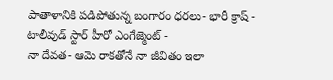పాతాళానికి పడిపోతున్న బంగారం ధరలు- భారీ క్రాష్ -
టాలీవుడ్ స్టార్ హీరో ఎంగేజ్మెంట్ -
నా దేవత- ఆమె రాకతోనే నా జీవితం ఇలా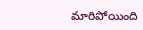మారిపోయింది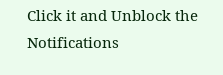Click it and Unblock the Notifications